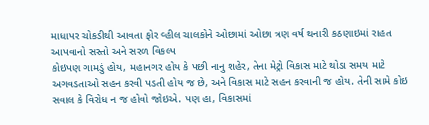માધાપર ચોકડીથી આવતા ફોર વ્હીલ ચાલકોને ઓછામાં ઓછા ત્રણ વર્ષ થનારી કઠણાઇમાં રાહત આપવાનો સસ્તો અને સરળ વિકલ્પ
કોઇપણ ગામડું હોય, મહાનગર હોય કે પછી નાનુ શહેર, તેના મેટ્રો વિકાસ માટે થોડા સમય માટે અગવડતાઓ સહન કરવી પડતી હોય જ છે, અને વિકાસ માટે સહન કરવાની જ હોય. તેની સામે કોઇ સવાલ કે વિરોધ ન જ હોવો જોઇએ. પણ હા, વિકાસમાં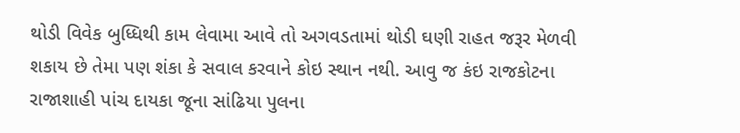થોડી વિવેક બુધ્ધિથી કામ લેવામા આવે તો અગવડતામાં થોડી ઘણી રાહત જરૂર મેળવી શકાય છે તેમા પણ શંકા કે સવાલ કરવાને કોઇ સ્થાન નથી. આવુ જ કંઇ રાજકોટના રાજાશાહી પાંચ દાયકા જૂના સાંઢિયા પુલના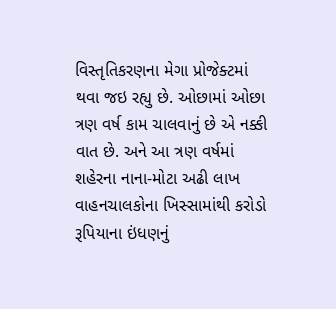વિસ્તૃતિકરણના મેગા પ્રોજેક્ટમાં થવા જઇ રહ્યુ છે. ઓછામાં ઓછા ત્રણ વર્ષ કામ ચાલવાનું છે એ નક્કી વાત છે. અને આ ત્રણ વર્ષમાં શહેરના નાના-મોટા અઢી લાખ વાહનચાલકોના ખિસ્સામાંથી કરોડો રૂપિયાના ઇંધણનું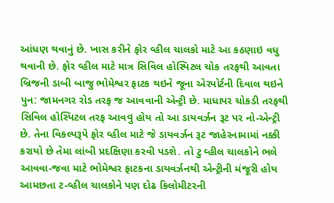આંધણ થવાનું છે. ખાસ કરીને ફોર વ્હીલ ચાલકો માટે આ કઠણાઇ વધુ થવાની છે. ફોર વ્હીલ માટે માત્ર સિવિલ હોસ્પિટલ ચોક તરફથી આવતા બ્રિજની ડાબી બાજુ ભોમેશ્વર ફાટક થઇને જૂના એરપોર્ટની દિવાલ થઇને પુન: જામનગર રોડ તરફ જ આવવાની એન્ટ્રી છે. માધાપર ચોકડી તરફથી સિવિલ હોસ્પિટલ તરફ આવવુ હોય તો આ ડાયવર્ઝન રૂટ પર નો-એન્ટ્રી છે. તેના વિકલ્પરૂપે ફોર વ્હીલ માટે જે ડાયવર્ઝન રૂટ જાહેરનામામાં નક્કી કરાયો છે તેમા લાંબી પ્રદક્ષિણા કરવી પડશે. તો ટુ વ્હીલ ચાલકોને ભલે આવવા-જવા માટે ભોમેશ્વર ફાટકના ડાયવર્ઝનથી એન્ટ્રીની મંજૂરી હોય આમછતા ટ-વ્હીલ ચાલકોને પણ દોઢ કિલોમીટરની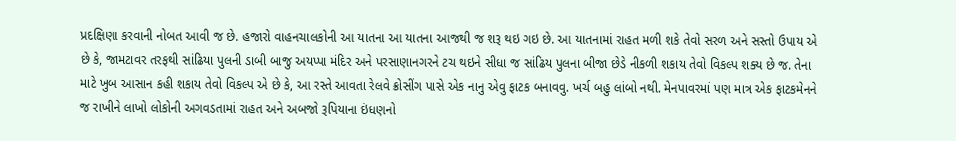પ્રદક્ષિણા કરવાની નોબત આવી જ છે. હજારો વાહનચાલકોની આ યાતના આ યાતના આજથી જ શરૂ થઇ ગઇ છે. આ યાતનામાં રાહત મળી શકે તેવો સરળ અને સસ્તો ઉપાય એ છે કે, જામટાવર તરફથી સાંઢિયા પુલની ડાબી બાજુ અયપ્પા મંદિર અને પરસાણાનગરને ટચ થઇને સીધા જ સાંઢિય પુલના બીજા છેડે નીકળી શકાય તેવો વિકલ્પ શક્ય છે જ. તેના માટે ખુબ આસાન કહી શકાય તેવો વિકલ્પ એ છે કે, આ રસ્તે આવતા રેલવે ક્રોસીંગ પાસે એક નાનુ એવુ ફાટક બનાવવુ. ખર્ચ બહુ લાંબો નથી. મેનપાવરમાં પણ માત્ર એક ફાટકમેનને જ રાખીને લાખો લોકોની અગવડતામાં રાહત અને અબજો રૂપિયાના ઇંધણનો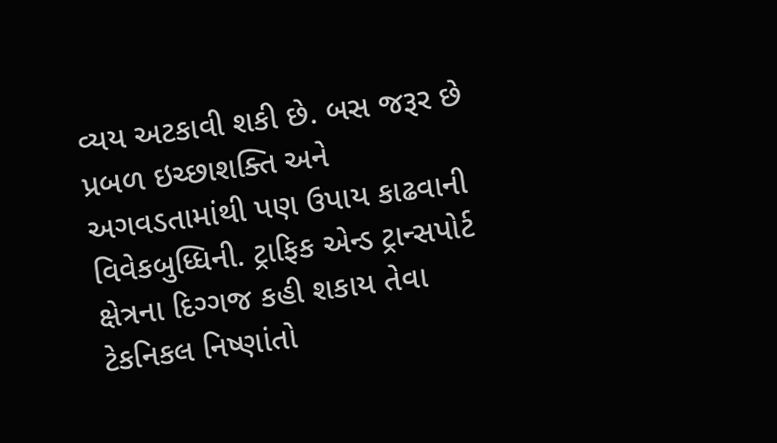વ્યય અટકાવી શકી છે. બસ જરૂર છે પ્રબળ ઇચ્છાશક્તિ અને અગવડતામાંથી પણ ઉપાય કાઢવાની વિવેકબુધ્ધિની. ટ્રાફિક એન્ડ ટ્રાન્સપોર્ટ ક્ષેત્રના દિગ્ગજ કહી શકાય તેવા ટેકનિકલ નિષ્ણાંતો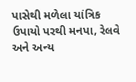પાસેથી મળેલા યાંત્રિક ઉપાયો પરથી મનપા, રેલવે અને અન્ય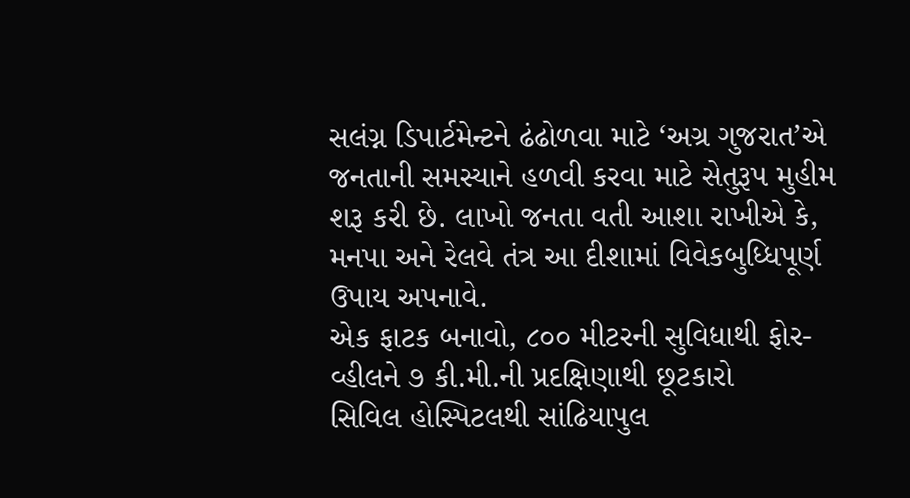સલંગ્ન ડિપાર્ટમેન્ટને ઢંઢોળવા માટે ‘અગ્ર ગુજરાત’એ જનતાની સમસ્યાને હળવી કરવા માટે સેતુરૂપ મુહીમ શરૂ કરી છે. લાખો જનતા વતી આશા રાખીએ કે, મનપા અને રેલવે તંત્ર આ દીશામાં વિવેકબુધ્ધિપૂર્ણ ઉપાય અપનાવે.
એક ફાટક બનાવો, ૮૦૦ મીટરની સુવિધાથી ફોર-વ્હીલને ૭ કી.મી.ની પ્રદક્ષિણાથી છૂટકારો
સિવિલ હોસ્પિટલથી સાંઢિયાપુલ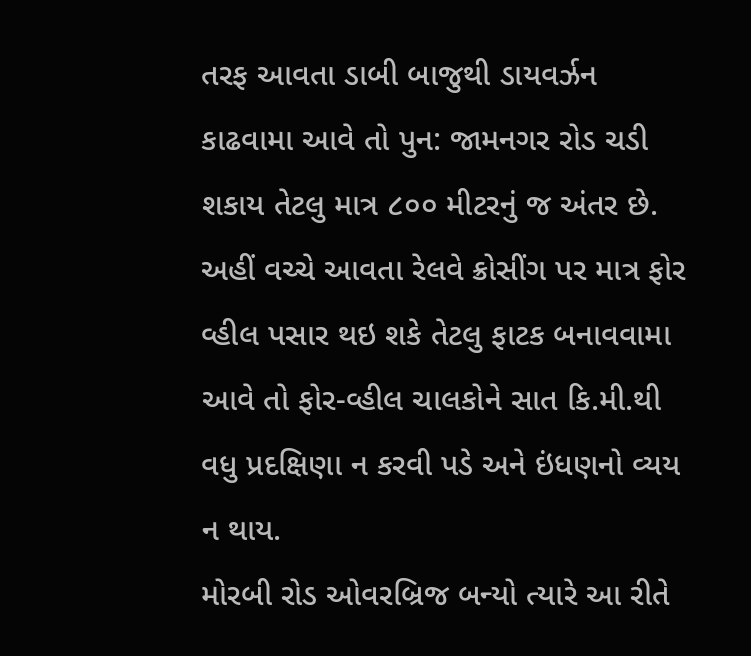તરફ આવતા ડાબી બાજુથી ડાયવર્ઝન કાઢવામા આવે તો પુન: જામનગર રોડ ચડી શકાય તેટલુ માત્ર ૮૦૦ મીટરનું જ અંતર છે. અહીં વચ્ચે આવતા રેલવે ક્રોસીંગ પર માત્ર ફોર વ્હીલ પસાર થઇ શકે તેટલુ ફાટક બનાવવામા આવે તો ફોર-વ્હીલ ચાલકોને સાત કિ.મી.થી વધુ પ્રદક્ષિણા ન કરવી પડે અને ઇંધણનો વ્યય ન થાય.
મોરબી રોડ ઓવરબ્રિજ બન્યો ત્યારે આ રીતે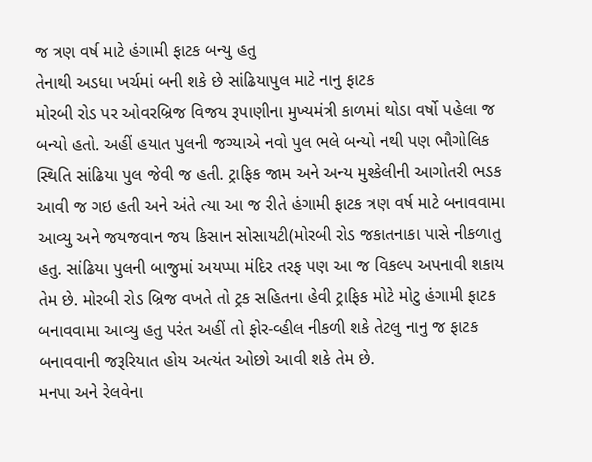જ ત્રણ વર્ષ માટે હંગામી ફાટક બન્યુ હતુ
તેનાથી અડધા ખર્ચમાં બની શકે છે સાંઢિયાપુલ માટે નાનુ ફાટક
મોરબી રોડ પર ઓવરબ્રિજ વિજય રૂપાણીના મુખ્યમંત્રી કાળમાં થોડા વર્ષો પહેલા જ બન્યો હતો. અહીં હયાત પુલની જગ્યાએ નવો પુલ ભલે બન્યો નથી પણ ભૌગોલિક સ્થિતિ સાંઢિયા પુલ જેવી જ હતી. ટ્રાફિક જામ અને અન્ય મુશ્કેલીની આગોતરી ભડક આવી જ ગઇ હતી અને અંતે ત્યા આ જ રીતે હંગામી ફાટક ત્રણ વર્ષ માટે બનાવવામા આવ્યુ અને જયજવાન જય કિસાન સોસાયટી(મોરબી રોડ જકાતનાકા પાસે નીકળાતુ હતુ. સાંઢિયા પુલની બાજુમાં અયપ્પા મંદિર તરફ પણ આ જ વિકલ્પ અપનાવી શકાય તેમ છે. મોરબી રોડ બ્રિજ વખતે તો ટ્રક સહિતના હેવી ટ્રાફિક મોટે મોટુ હંગામી ફાટક બનાવવામા આવ્યુ હતુ પરંત અહીં તો ફોર-વ્હીલ નીકળી શકે તેટલુ નાનુ જ ફાટક બનાવવાની જરૂરિયાત હોય અત્યંત ઓછો આવી શકે તેમ છે.
મનપા અને રેલવેના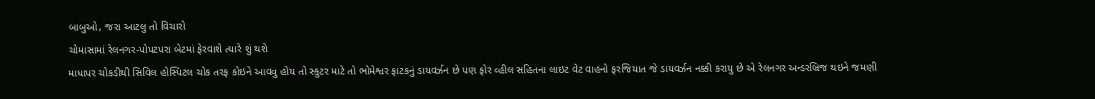બાબુઓ, જરા આટલુ તો વિચારો
ચોમાસામાં રેલનગર-પોપટપરા બેટમાં ફેરવાશે ત્યારે શું થશે
માધાપર ચોકડીથી સિવિલ હોસ્પિટલ ચોક તરફ કોઇને આવવુ હોય તો સ્કુટર માટે તો ભોમેશ્વર ફાટકનું ડાયવર્ઝન છે પણ ફોર વ્હીલ સહિતના લાઇટ વેટ વાહનો ફરજિયાત જે ડાયવર્ઝન નક્કી કરાયુ છે એ રેલનગર અન્ડરબ્રિજ થઇને જમણી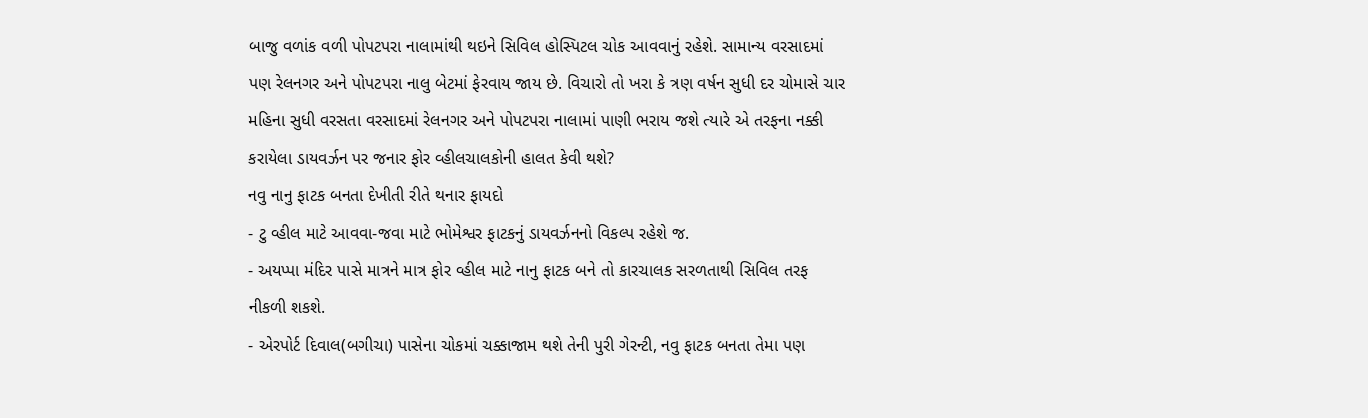બાજુ વળાંક વળી પોપટપરા નાલામાંથી થઇને સિવિલ હોસ્પિટલ ચોક આવવાનું રહેશે. સામાન્ય વરસાદમાં પણ રેલનગર અને પોપટપરા નાલુ બેટમાં ફેરવાય જાય છે. વિચારો તો ખરા કે ત્રણ વર્ષન સુધી દર ચોમાસે ચાર મહિના સુધી વરસતા વરસાદમાં રેલનગર અને પોપટપરા નાલામાં પાણી ભરાય જશે ત્યારે એ તરફના નક્કી કરાયેલા ડાયવર્ઝન પર જનાર ફોર વ્હીલચાલકોની હાલત કેવી થશે?
નવુ નાનુ ફાટક બનતા દેખીતી રીતે થનાર ફાયદો
- ટુ વ્હીલ માટે આવવા-જવા માટે ભોમેશ્વર ફાટકનું ડાયવર્ઝનનો વિકલ્પ રહેશે જ.
- અયપ્પા મંદિર પાસે માત્રને માત્ર ફોર વ્હીલ માટે નાનુ ફાટક બને તો કારચાલક સરળતાથી સિવિલ તરફ નીકળી શકશે.
- એરપોર્ટ દિવાલ(બગીચા) પાસેના ચોકમાં ચક્કાજામ થશે તેની પુરી ગેરન્ટી, નવુ ફાટક બનતા તેમા પણ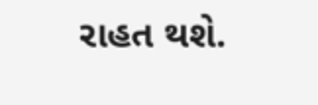રાહત થશે.